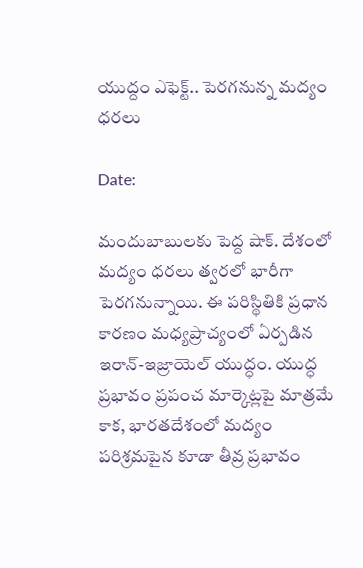యుద్దం ఎఫెక్ట్.. పెరగనున్న మద్యం ధరలు

Date:

మందుబాబులకు పెద్ద షాక్. దేశంలో మద్యం ధరలు త్వరలో భారీగా పెరగనున్నాయి. ఈ పరిస్థితికి ప్రధాన కారణం మధ్యప్రాచ్యంలో ఏర్పడిన ఇరాన్-ఇజ్రాయెల్ యుద్ధం. యుద్ధ ప్రభావం ప్రపంచ మార్కెట్లపై మాత్రమే కాక, భారతదేశంలో మద్యం పరిశ్రమపైన కూడా తీవ్ర ప్రభావం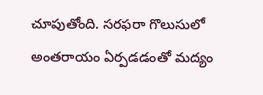చూపుతోంది. సరఫరా గొలుసులో అంతరాయం ఏర్పడడంతో మద్యం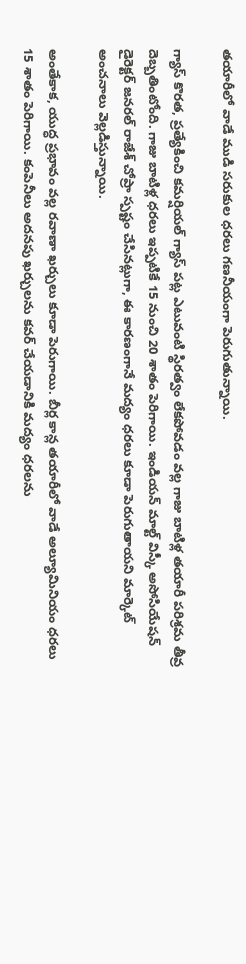తయారీలో వాడే ముడి సరుకుల ధరలు గణనీయంగా పెరుగుతున్నాయి.

గ్యాస్ కొరత, ప్రత్యేకించి కమర్షియల్ గ్యాస్ పట్ల ఎటువంటి స్థిరత్వం లేకపోవడం వల్ల గాజు బాటిళ్ల తయారీ పరిశ్రమ తీవ్ర దెబ్బతింటోంది. గాజు బాటిళ్ల ధరలు ఇప్పటికే 15 నుంచి 20 శాతం పెరిగాయి. ఇండియన్ మాల్ట్ విస్కీ అసోసియేషన్ డైరెక్టర్ జనరల్ రాజేశ్ చోప్రా స్పష్టం చేసినట్లుగా, ఈ కారణంగానే మద్యం ధరలు కూడా పెరుగుతాయని మార్కెట్ అంచనాలు వెల్లడిస్తున్నాయి.

అంతేకాక, యుద్ధ ప్రభావం వల్ల రవాణా ఖర్చులు కూడా పెరుగాయి. బీర్ల కాన్ల తయారీలో వాడే అల్యూమినియం ధరలు 15 శాతం పెరిగాయి. కంపెనీలు అదనపు ఖర్చులను కవర్ చేయడానికి మద్యం ధరలను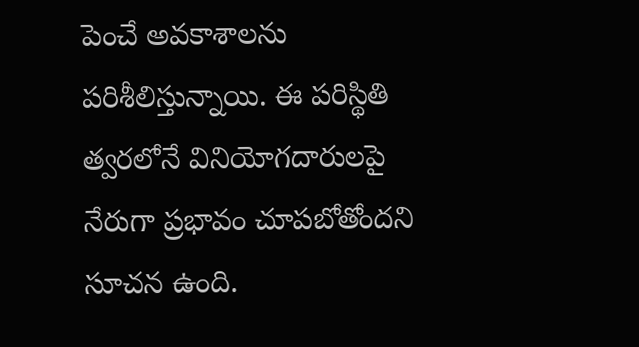పెంచే అవకాశాలను పరిశీలిస్తున్నాయి. ఈ పరిస్థితి త్వరలోనే వినియోగదారులపై నేరుగా ప్రభావం చూపబోతోందని సూచన ఉంది.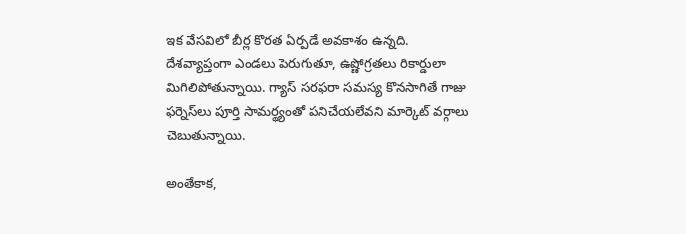ఇక వేసవిలో బీర్ల కొరత ఏర్పడే అవకాశం ఉన్నది. దేశవ్యాప్తంగా ఎండలు పెరుగుతూ, ఉష్ణోగ్రతలు రికార్డులా మిగిలిపోతున్నాయి. గ్యాస్ సరఫరా సమస్య కొనసాగితే గాజు ఫర్నెస్‌లు పూర్తి సామర్థ్యంతో పనిచేయలేవని మార్కెట్ వర్గాలు చెబుతున్నాయి.

అంతేకాక,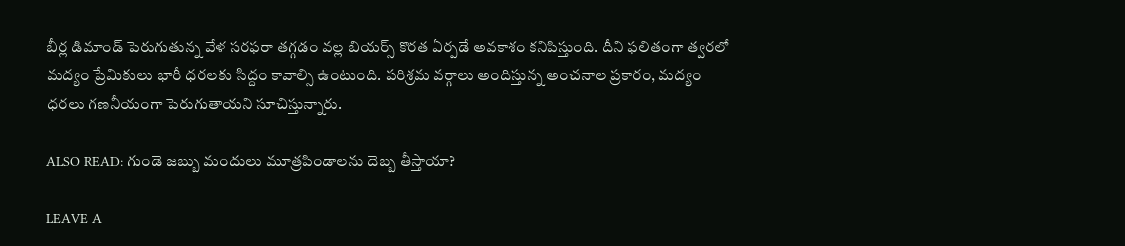బీర్ల డిమాండ్ పెరుగుతున్న వేళ సరఫరా తగ్గడం వల్ల బియర్స్ కొరత ఏర్పడే అవకాశం కనిపిస్తుంది. దీని ఫలితంగా త్వరలో మద్యం ప్రేమికులు భారీ ధరలకు సిద్దం కావాల్సి ఉంటుంది. పరిశ్రమ వర్గాలు అందిస్తున్న అంచనాల ప్రకారం, మద్యం ధరలు గణనీయంగా పెరుగుతాయని సూచిస్తున్నారు.

ALSO READ: గుండె జబ్బు మందులు మూత్రపిండాలను దెబ్బ తీస్తాయా?

LEAVE A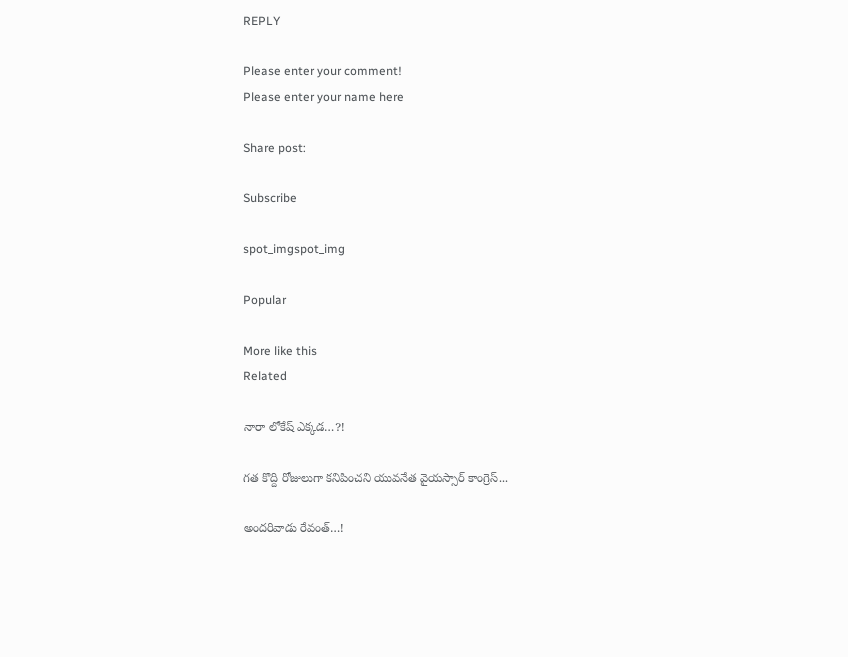REPLY

Please enter your comment!
Please enter your name here

Share post:

Subscribe

spot_imgspot_img

Popular

More like this
Related

నారా లోకేష్ ఎక్కడ…?!

గత కొద్ది రోజులుగా కనిపించని యువనేత వైయస్సార్ కాంగ్రెస్...

అందరివాడు రేవంత్…!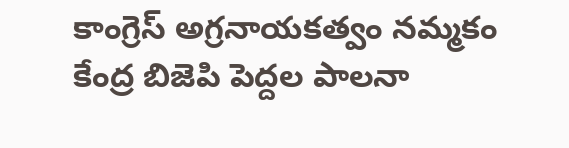కాంగ్రెస్ అగ్రనాయకత్వం నమ్మకం కేంద్ర బిజెపి పెద్దల పాలనా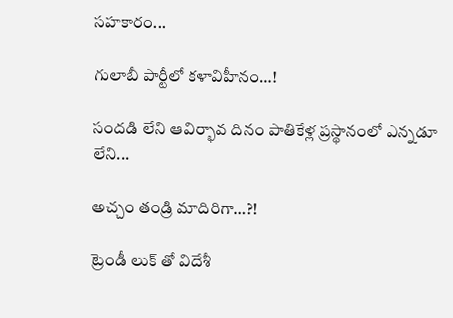సహకారం...

గులాబీ పార్టీలో కళావిహీనం…!

సందడి లేని ఆవిర్భావ దినం పాతికేళ్ల ప్రస్థానంలో ఎన్నడూ లేని...

అచ్చం తండ్రి మాదిరిగా…?!

ట్రెండీ లుక్ తో విదేశీ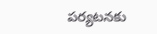పర్యటనకు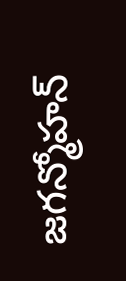జగన్మోహన్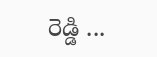రెడ్డి ...